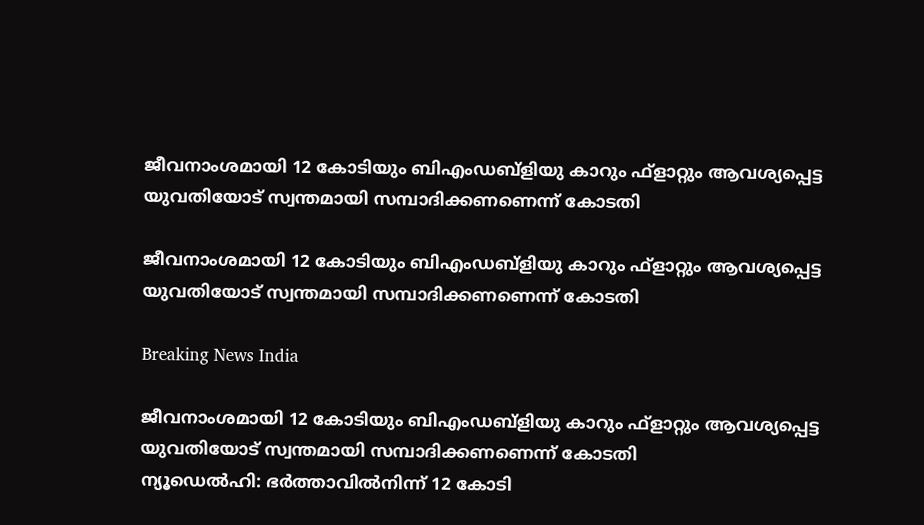ജീവനാംശമായി 12 കോടിയും ബിഎംഡബ്ളിയു കാറും ഫ്ളാറ്റും ആവശ്യപ്പെട്ട യുവതിയോട് സ്വന്തമായി സമ്പാദിക്കണണെന്ന് കോടതി

ജീവനാംശമായി 12 കോടിയും ബിഎംഡബ്ളിയു കാറും ഫ്ളാറ്റും ആവശ്യപ്പെട്ട യുവതിയോട് സ്വന്തമായി സമ്പാദിക്കണണെന്ന് കോടതി

Breaking News India

ജീവനാംശമായി 12 കോടിയും ബിഎംഡബ്ളിയു കാറും ഫ്ളാറ്റും ആവശ്യപ്പെട്ട യുവതിയോട് സ്വന്തമായി സമ്പാദിക്കണണെന്ന് കോടതി
ന്യൂഡെല്‍ഹി: ഭര്‍ത്താവില്‍നിന്ന് 12 കോടി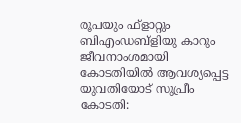രൂപയും ഫ്ളാറ്റും ബിഎംഡബ്ളിയു കാറും ജീവനാംശമായി കോടതിയില്‍ ആവശ്യപ്പെട്ട യുവതിയോട് സുപ്രീം കോടതി: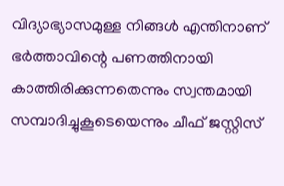വിദ്യാഭ്യാസമുള്ള നിങ്ങള്‍ എന്തിനാണ് ഭര്‍ത്താവിന്റെ പണത്തിനായി കാത്തിരിക്കുന്നതെന്നും സ്വന്തമായി സമ്പാദിച്ചുകൂടെയെന്നും ചീഫ് ജസ്റ്റിസ്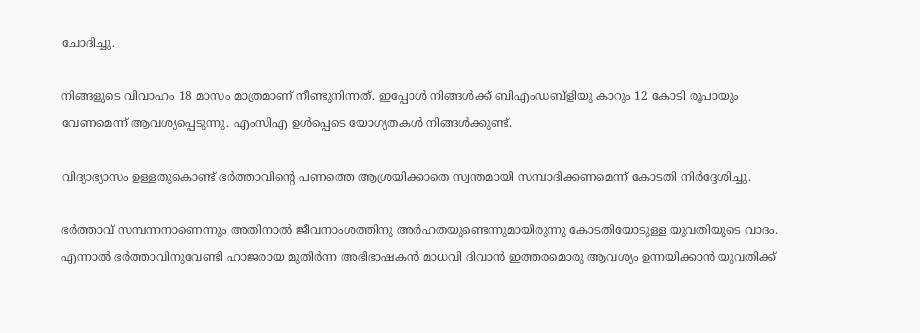ചോദിച്ചു.

നിങ്ങളുടെ വിവാഹം 18 മാസം മാത്രമാണ് നീണ്ടുനിന്നത്. ഇപ്പോള്‍ നിങ്ങള്‍ക്ക് ബിഎംഡബ്ളിയു കാറും 12 കോടി രൂപായും വേണമെന്ന് ആവശ്യപ്പെടുന്നു. എംസിഎ ഉള്‍പ്പെടെ യോഗ്യതകള്‍ നിങ്ങള്‍ക്കുണ്ട്.

വിദ്യാഭ്യാസം ഉള്ളതുകൊണ്ട് ഭര്‍ത്താവിന്റെ പണത്തെ ആശ്രയിക്കാതെ സ്വന്തമായി സമ്പാദിക്കണമെന്ന് കോടതി നിര്‍ദ്ദേശിച്ചു.

ഭര്‍ത്താവ് സമ്പന്നനാണെന്നും അതിനാല്‍ ജീവനാംശത്തിനു അര്‍ഹതയുണ്ടെന്നുമായിരുന്നു കോടതിയോടുള്ള യുവതിയുടെ വാദം. എന്നാല്‍ ഭര്‍ത്താവിനുവേണ്ടി ഹാജരായ മുതിര്‍ന്ന അഭിഭാഷകന്‍ മാധവി ദിവാന്‍ ഇത്തരമൊരു ആവശ്യം ഉന്നയിക്കാന്‍ യുവതിക്ക്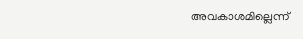അവകാശമില്ലെന്ന്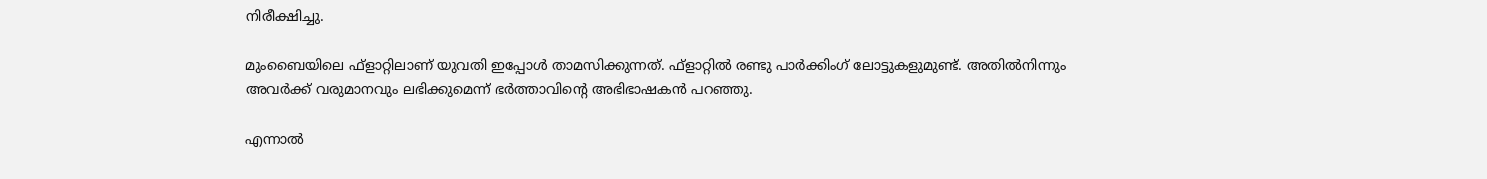നിരീക്ഷിച്ചു.

മുംബൈയിലെ ഫ്ളാറ്റിലാണ് യുവതി ഇപ്പോള്‍ താമസിക്കുന്നത്. ഫ്ളാറ്റില്‍ രണ്ടു പാര്‍ക്കിംഗ് ലോട്ടുകളുമുണ്ട്. അതില്‍നിന്നും അവര്‍ക്ക് വരുമാനവും ലഭിക്കുമെന്ന് ഭര്‍ത്താവിന്റെ അഭിഭാഷകന്‍ പറഞ്ഞു.

എന്നാല്‍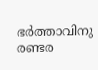ഭര്‍ത്താവിനു രണ്ടര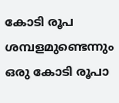കോടി രൂപ ശമ്പളമുണ്ടെന്നും ഒരു കോടി രൂപാ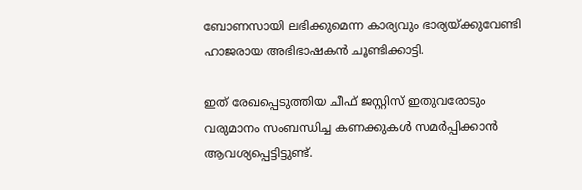ബോണസായി ലഭിക്കുമെന്ന കാര്യവും ഭാര്യയ്ക്കുവേണ്ടി ഹാജരായ അഭിഭാഷകന്‍ ചൂണ്ടിക്കാട്ടി.

ഇത് രേഖപ്പെടുത്തിയ ചീഫ് ജസ്റ്റിസ് ഇതുവരോടും വരുമാനം സംബന്ധിച്ച കണക്കുകള്‍ സമര്‍പ്പിക്കാന്‍ ആവശ്യപ്പെട്ടിട്ടുണ്ട്.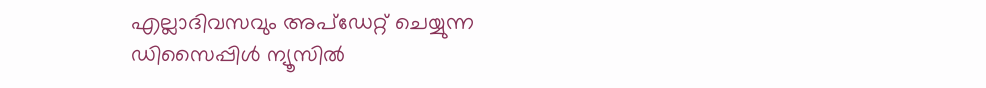എല്ലാദിവസവും അപ്ഡേറ്റ് ചെയ്യുന്ന ഡിസൈപ്പിൾ ന്യൂസിൽ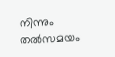നിന്നും തൽസമയം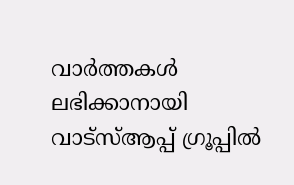വാർത്തകൾ ലഭിക്കാനായി വാട്സ്ആപ്പ് ഗ്രൂപ്പിൽ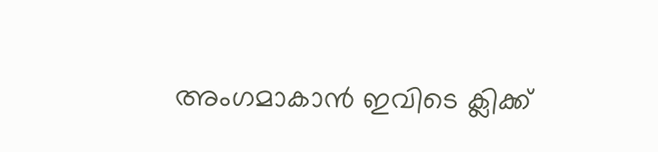അംഗമാകാൻ ഇവിടെ ക്ലിക്ക്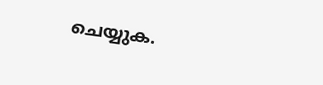ചെയ്യുക.